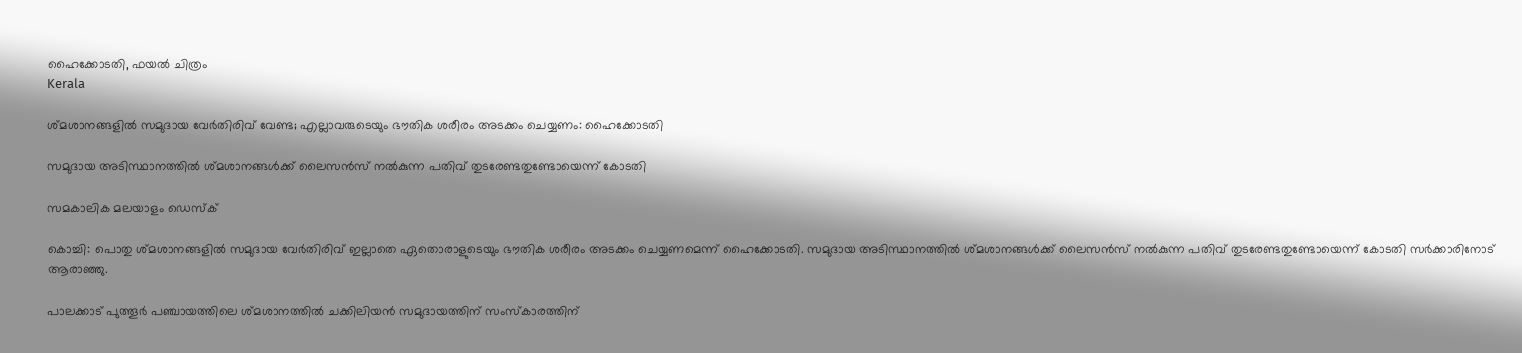ഹൈക്കോടതി, ഫയല്‍ ചിത്രം
Kerala

ശ്മശാനങ്ങളില്‍ സമുദായ വേര്‍തിരിവ് വേണ്ട; എല്ലാവരുടെയും ഭൗതിക ശരീരം അടക്കം ചെയ്യണം: ഹൈക്കോടതി

സമുദായ അടിസ്ഥാനത്തില്‍ ശ്മശാനങ്ങള്‍ക്ക് ലൈസന്‍സ് നല്‍കുന്ന പതിവ് തുടരേണ്ടതുണ്ടോയെന്ന് കോടതി

സമകാലിക മലയാളം ഡെസ്ക്

കൊച്ചി: പൊതു ശ്മശാനങ്ങളില്‍ സമുദായ വേര്‍തിരിവ് ഇല്ലാതെ ഏതൊരാളുടെയും ഭൗതിക ശരീരം അടക്കം ചെയ്യണമെന്ന് ഹൈക്കോടതി. സമുദായ അടിസ്ഥാനത്തില്‍ ശ്മശാനങ്ങള്‍ക്ക് ലൈസന്‍സ് നല്‍കുന്ന പതിവ് തുടരേണ്ടതുണ്ടോയെന്ന് കോടതി സര്‍ക്കാരിനോട് ആരാഞ്ഞു.

പാലക്കാട് പുത്തൂര്‍ പഞ്ചായത്തിലെ ശ്മശാനത്തില്‍ ചക്കിലിയന്‍ സമുദായത്തിന് സംസ്‌കാരത്തിന്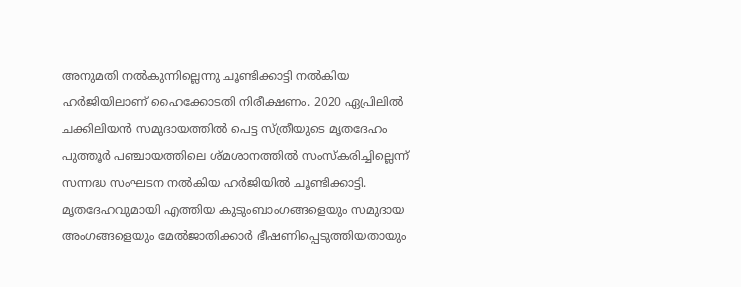അനുമതി നല്‍കുന്നില്ലെന്നു ചൂണ്ടിക്കാട്ടി നല്‍കിയ ഹര്‍ജിയിലാണ് ഹൈക്കോടതി നിരീക്ഷണം. 2020 ഏപ്രിലില്‍ ചക്കിലിയന്‍ സമുദായത്തില്‍ പെട്ട സ്ത്രീയുടെ മൃതദേഹം പുത്തൂര്‍ പഞ്ചായത്തിലെ ശ്മശാനത്തില്‍ സംസ്‌കരിച്ചില്ലെന്ന് സന്നദ്ധ സംഘടന നല്‍കിയ ഹര്‍ജിയില്‍ ചൂണ്ടിക്കാട്ടി. മൃതദേഹവുമായി എത്തിയ കുടുംബാംഗങ്ങളെയും സമുദായ അംഗങ്ങളെയും മേല്‍ജാതിക്കാര്‍ ഭീഷണിപ്പെടുത്തിയതായും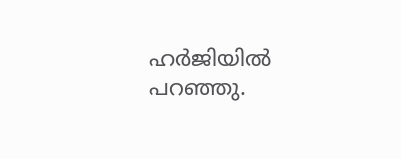ഹര്‍ജിയില്‍ പറഞ്ഞു.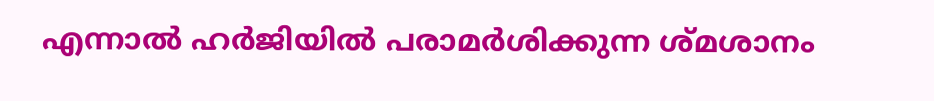എന്നാല്‍ ഹര്‍ജിയില്‍ പരാമര്‍ശിക്കുന്ന ശ്മശാനം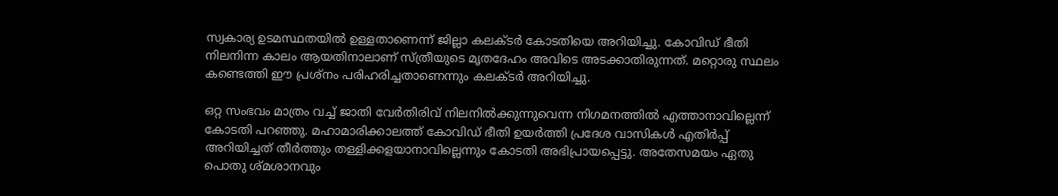സ്വകാര്യ ഉടമസ്ഥതയില്‍ ഉള്ളതാണെന്ന് ജില്ലാ കലക്ടര്‍ കോടതിയെ അറിയിച്ചു. കോവിഡ് ഭീതി നിലനിന്ന കാലം ആയതിനാലാണ് സ്ത്രീയുടെ മൃതദേഹം അവിടെ അടക്കാതിരുന്നത്. മറ്റൊരു സ്ഥലം കണ്ടെത്തി ഈ പ്രശ്‌നം പരിഹരിച്ചതാണെന്നും കലക്ടര്‍ അറിയിച്ചു.

ഒറ്റ സംഭവം മാത്രം വച്ച് ജാതി വേര്‍തിരിവ് നിലനില്‍ക്കുന്നുവെന്ന നിഗമനത്തില്‍ എത്താനാവില്ലെന്ന് കോടതി പറഞ്ഞു. മഹാമാരിക്കാലത്ത് കോവിഡ് ഭീതി ഉയര്‍ത്തി പ്രദേശ വാസികള്‍ എതിര്‍പ്പ് അറിയിച്ചത് തീര്‍ത്തും തള്ളിക്കളയാനാവില്ലെന്നും കോടതി അഭിപ്രായപ്പെട്ടു. അതേസമയം ഏതു പൊതു ശ്മശാനവും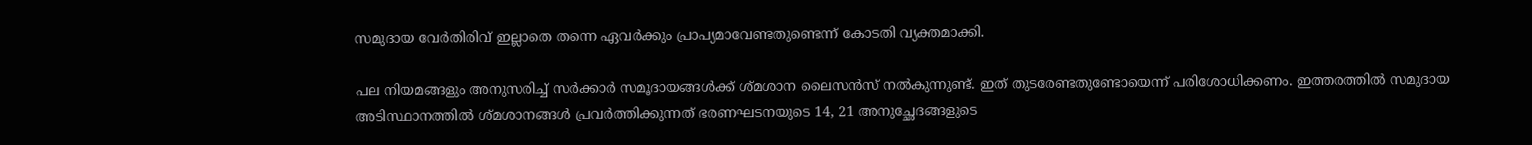സമുദായ വേര്‍തിരിവ് ഇല്ലാതെ തന്നെ ഏവര്‍ക്കും പ്രാപ്യമാവേണ്ടതുണ്ടെന്ന് കോടതി വ്യക്തമാക്കി.

പല നിയമങ്ങളും അനുസരിച്ച് സര്‍ക്കാര്‍ സമൂദായങ്ങള്‍ക്ക് ശ്മശാന ലൈസന്‍സ് നല്‍കുന്നുണ്ട്. ഇത് തുടരേണ്ടതുണ്ടോയെന്ന് പരിശോധിക്കണം. ഇത്തരത്തില്‍ സമുദായ അടിസ്ഥാനത്തില്‍ ശ്മശാനങ്ങള്‍ പ്രവര്‍ത്തിക്കുന്നത് ഭരണഘടനയുടെ 14, 21 അനുച്ഛേദങ്ങളുടെ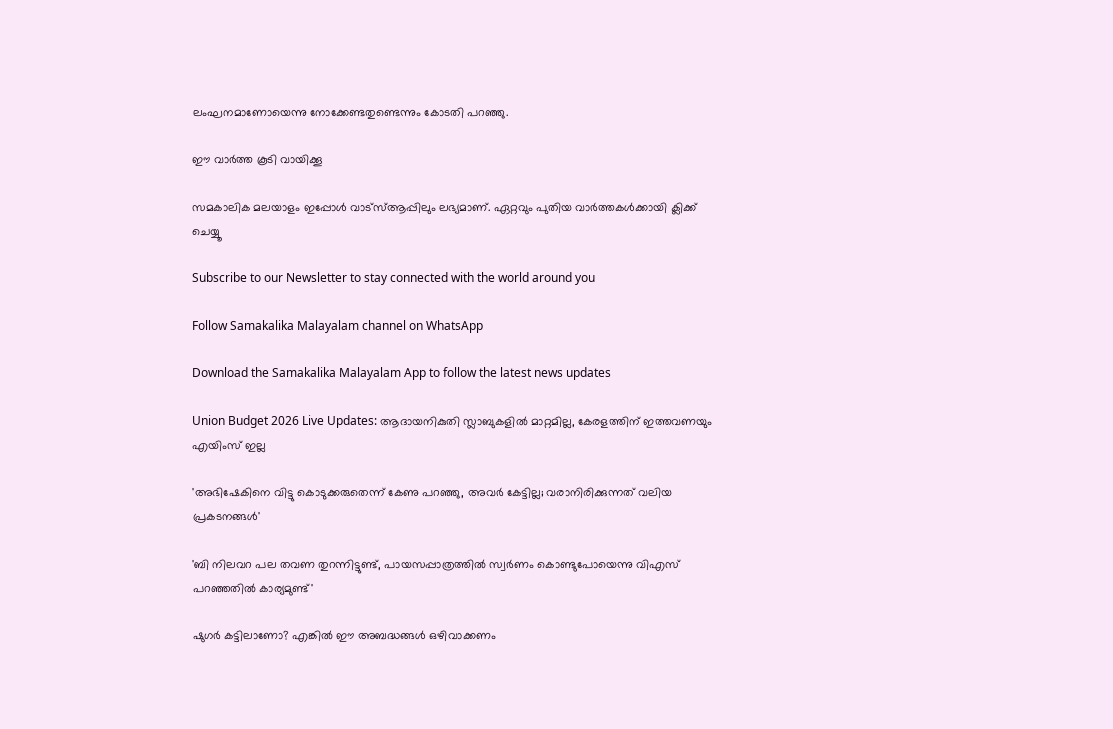ലംഘനമാണോയെന്നു നോക്കേണ്ടതുണ്ടെന്നും കോടതി പറഞ്ഞു.

ഈ വാര്‍ത്ത കൂടി വായിക്കൂ

സമകാലിക മലയാളം ഇപ്പോൾ വാട്സ്ആപ്പിലും ലഭ്യമാണ്. ഏറ്റവും പുതിയ വാർത്തകൾക്കായി ക്ലിക്ക് ചെയ്യൂ

Subscribe to our Newsletter to stay connected with the world around you

Follow Samakalika Malayalam channel on WhatsApp

Download the Samakalika Malayalam App to follow the latest news updates

Union Budget 2026 Live Updates: ആദായനികുതി സ്ലാബുകളില്‍ മാറ്റമില്ല, കേരളത്തിന് ഇത്തവണയും എയിംസ് ഇല്ല

'അഭിഷേകിനെ വിട്ടു കൊടുക്കരുതെന്ന് കേണു പറഞ്ഞു, അവര്‍ കേട്ടില്ല; വരാനിരിക്കുന്നത് വലിയ പ്രകടനങ്ങള്‍'

'ബി നിലവറ പല തവണ തുറന്നിട്ടുണ്ട്, പായസപ്പാത്രത്തില്‍ സ്വര്‍ണം കൊണ്ടുപോയെന്നു വിഎസ് പറഞ്ഞതില്‍ കാര്യമുണ്ട്'

ഷുഗർ കട്ടിലാണോ? എങ്കിൽ ഈ അബദ്ധങ്ങൾ ഒഴിവാക്കണം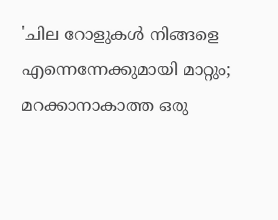'ചില റോളുകൾ നിങ്ങളെ എന്നെന്നേക്കുമായി മാറ്റും; മറക്കാനാകാത്ത ഒരു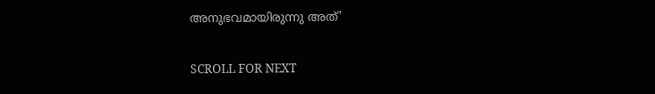അനുഭവമായിരുന്നു അത്'

SCROLL FOR NEXT